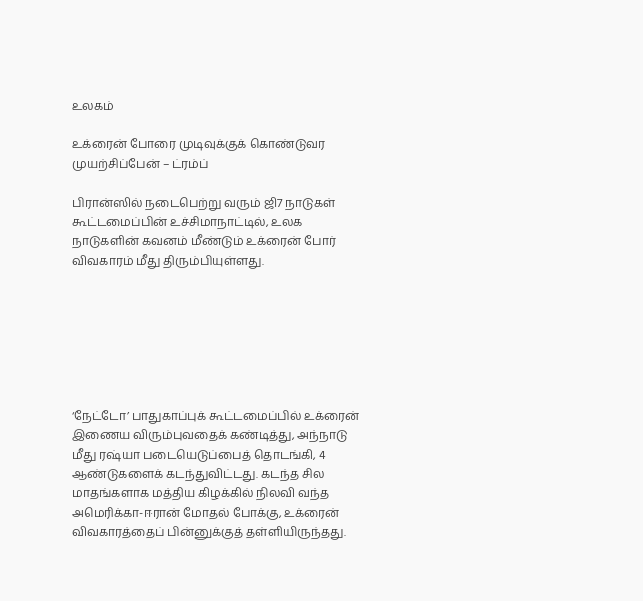உலகம்

உக்ரைன் போரை முடிவுக்குக் கொண்டுவர முயற்சிப்பேன் – ட்ரம்ப்

பிரான்ஸில் நடைபெற்று வரும் ஜி7 நாடுகள் கூட்டமைப்பின் உச்சிமாநாட்டில், உலக நாடுகளின் கவனம் மீண்டும் உக்ரைன் போர் விவகாரம் மீது திரும்பியுள்ளது.







‘நேட்டோ’ பாதுகாப்புக் கூட்டமைப்பில் உக்ரைன் இணைய விரும்புவதைக் கண்டித்து, அந்நாடு மீது ரஷ்யா படையெடுப்பைத் தொடங்கி, 4 ஆண்டுகளைக் கடந்துவிட்டது. கடந்த சில மாதங்களாக மத்திய கிழக்கில் நிலவி வந்த அமெரிக்கா-ஈரான் மோதல் போக்கு, உக்ரைன் விவகாரத்தைப் பின்னுக்குத் தள்ளியிருந்தது.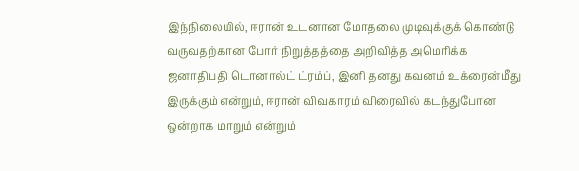இந்நிலையில், ஈரான் உடனான மோதலை முடிவுக்குக் கொண்டு வருவதற்கான போர் நிறுத்தத்தை அறிவித்த அமெரிக்க ஜனாதிபதி டொனால்ட் ட்ரம்ப், இனி தனது கவனம் உக்ரைன்மீது இருக்கும் என்றும், ஈரான் விவகாரம் விரைவில் கடந்துபோன ஒன்றாக மாறும் என்றும்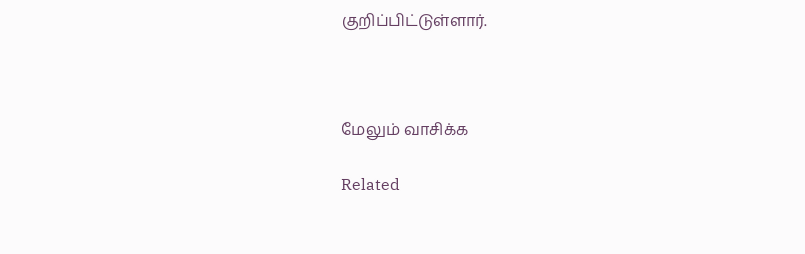குறிப்பிட்டுள்ளார்.



மேலும் வாசிக்க

Related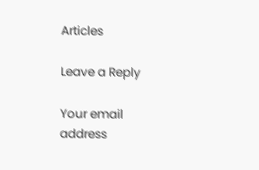Articles

Leave a Reply

Your email address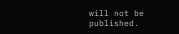will not be published.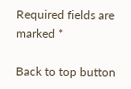Required fields are marked *

Back to top button